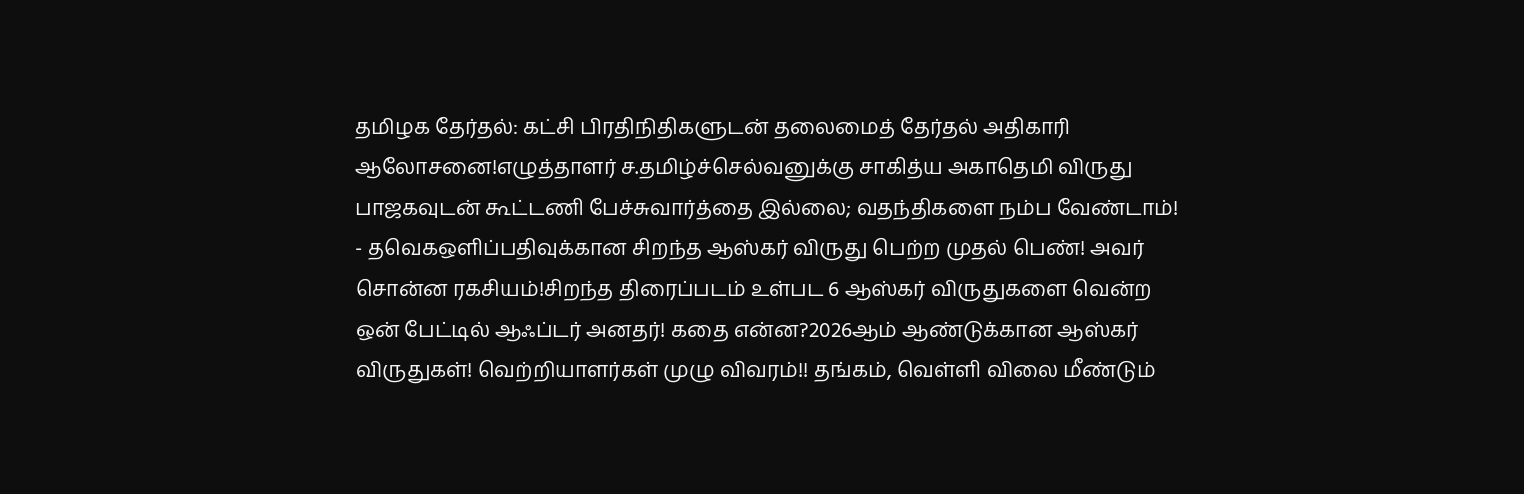தமிழக தேர்தல்: கட்சி பிரதிநிதிகளுடன் தலைமைத் தேர்தல் அதிகாரி ஆலோசனை!எழுத்தாளர் ச.தமிழ்ச்செல்வனுக்கு சாகித்ய அகாதெமி விருது பாஜகவுடன் கூட்டணி பேச்சுவார்த்தை இல்லை; வதந்திகளை நம்ப வேண்டாம்! - தவெகஒளிப்பதிவுக்கான சிறந்த ஆஸ்கர் விருது பெற்ற முதல் பெண்! அவர் சொன்ன ரகசியம்!சிறந்த திரைப்படம் உள்பட 6 ஆஸ்கர் விருதுகளை வென்ற ஒன் பேட்டில் ஆஃப்டர் அனதர்! கதை என்ன?2026ஆம் ஆண்டுக்கான ஆஸ்கர் விருதுகள்! வெற்றியாளர்கள் முழு விவரம்!! தங்கம், வெள்ளி விலை மீண்டும்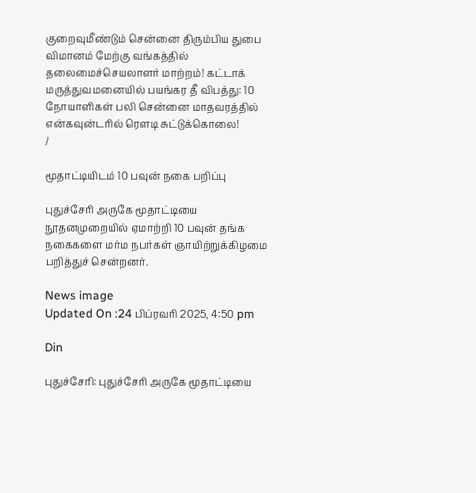குறைவுமீண்டும் சென்னை திரும்பிய துபை விமானம் மேற்கு வங்கத்தில் தலைமைச்செயலாளர் மாற்றம்! கட்டாக் மருத்துவமனையில் பயங்கர தீ விபத்து: 10 நோயாளிகள் பலி சென்னை மாதவரத்தில் என்கவுன்டரில் ரௌடி சுட்டுக்கொலை!
/

மூதாட்டியிடம் 10 பவுன் நகை பறிப்பு

புதுச்சேரி அருகே மூதாட்டியை நூதனமுறையில் ஏமாற்றி 10 பவுன் தங்க நகைகளை மர்ம நபர்கள் ஞாயிற்றுக்கிழமை பறித்துச் சென்றனர்.

News image
Updated On :24 பிப்ரவரி 2025, 4:50 pm

Din

புதுச்சேரி: புதுச்சேரி அருகே மூதாட்டியை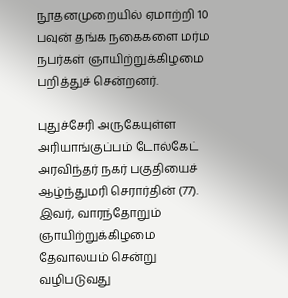நூதனமுறையில் ஏமாற்றி 10 பவுன் தங்க நகைகளை மர்ம நபர்கள் ஞாயிற்றுக்கிழமை பறித்துச் சென்றனர்.

புதுச்சேரி அருகேயுள்ள அரியாங்குப்பம் டோல்கேட் அரவிந்தர் நகர் பகுதியைச் ஆழ்ந்துமரி செரார்தின் (77). இவர், வாரந்தோறும் ஞாயிற்றுக்கிழமை தேவாலயம் சென்று வழிபடுவது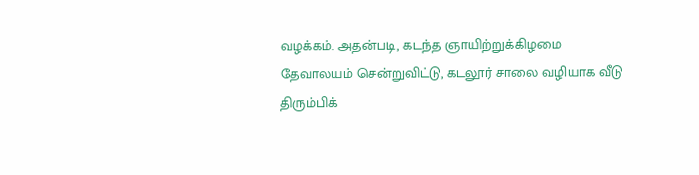வழக்கம். அதன்படி, கடந்த ஞாயிற்றுக்கிழமை தேவாலயம் சென்றுவிட்டு, கடலூர் சாலை வழியாக வீடு திரும்பிக்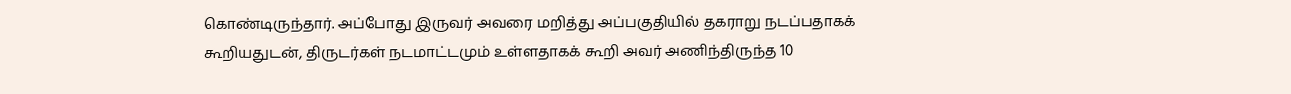கொண்டிருந்தார். அப்போது இருவர் அவரை மறித்து அப்பகுதியில் தகராறு நடப்பதாகக் கூறியதுடன், திருடர்கள் நடமாட்டமும் உள்ளதாகக் கூறி அவர் அணிந்திருந்த 10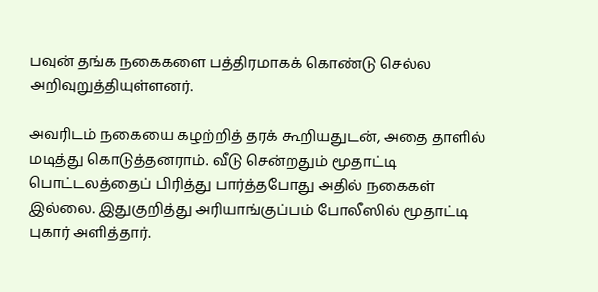பவுன் தங்க நகைகளை பத்திரமாகக் கொண்டு செல்ல அறிவுறுத்தியுள்ளனர்.

அவரிடம் நகையை கழற்றித் தரக் கூறியதுடன், அதை தாளில் மடித்து கொடுத்தனராம். வீடு சென்றதும் மூதாட்டி பொட்டலத்தைப் பிரித்து பார்த்தபோது அதில் நகைகள் இல்லை. இதுகுறித்து அரியாங்குப்பம் போலீஸில் மூதாட்டி புகார் அளித்தார்.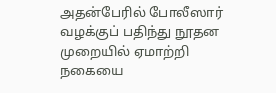அதன்பேரில் போலீஸார் வழக்குப் பதிந்து நூதன முறையில் ஏமாற்றி நகையை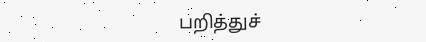பறித்துச்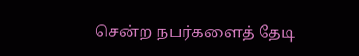சென்ற நபர்களைத் தேடி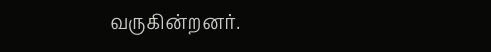வருகின்றனர்.